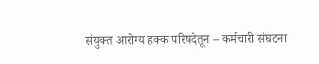संयुक्त आरोग्य हक्क परिषदेतून – कर्मचारी संघटना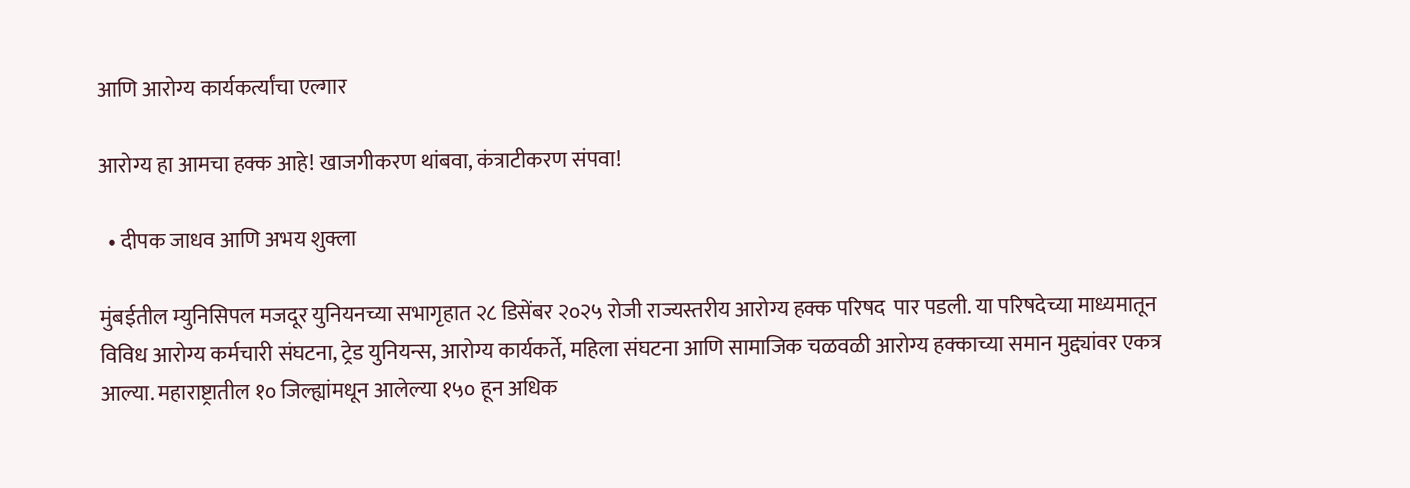आणि आरोग्य कार्यकर्त्यांचा एल्गार

आरोग्य हा आमचा हक्क आहे! खाजगीकरण थांबवा, कंत्राटीकरण संपवा!

  • दीपक जाधव आणि अभय शुक्ला

मुंबईतील म्युनिसिपल मजदूर युनियनच्या सभागृहात २८ डिसेंबर २०२५ रोजी राज्यस्तरीय आरोग्य हक्क परिषद  पार पडली. या परिषदेच्या माध्यमातून विविध आरोग्य कर्मचारी संघटना, ट्रेड युनियन्स, आरोग्य कार्यकर्ते, महिला संघटना आणि सामाजिक चळवळी आरोग्य हक्काच्या समान मुद्द्यांवर एकत्र आल्या. महाराष्ट्रातील १० जिल्ह्यांमधून आलेल्या १५० हून अधिक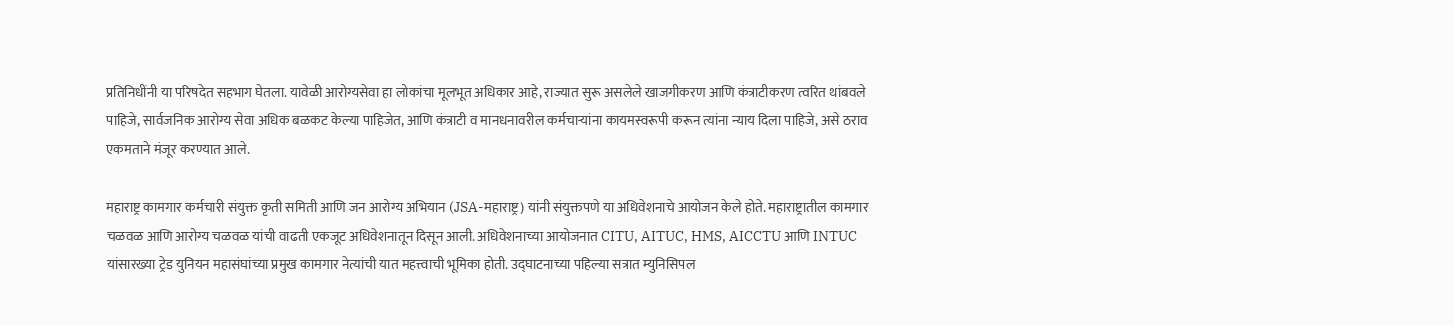प्रतिनिधींनी या परिषदेत सहभाग घेतला. यावेळी आरोग्यसेवा हा लोकांचा मूलभूत अधिकार आहे, राज्यात सुरू असलेले खाजगीकरण आणि कंत्राटीकरण त्वरित थांबवले पाहिजे, सार्वजनिक आरोग्य सेवा अधिक बळकट केल्या पाहिजेत, आणि कंत्राटी व मानधनावरील कर्मचाऱ्यांना कायमस्वरूपी करून त्यांना न्याय दिला पाहिजे, असे ठराव एकमताने मंजूर करण्यात आले.

महाराष्ट्र कामगार कर्मचारी संयुक्त कृती समिती आणि जन आरोग्य अभियान (JSA-महाराष्ट्र) यांनी संयुक्तपणे या अधिवेशनाचे आयोजन केले होते. महाराष्ट्रातील कामगार चळवळ आणि आरोग्य चळवळ यांची वाढती एकजूट अधिवेशनातून दिसून आली. अधिवेशनाच्या आयोजनात CITU, AITUC, HMS, AICCTU आणि INTUC यांसारख्या ट्रेड युनियन महासंघांच्या प्रमुख कामगार नेत्यांची यात महत्त्वाची भूमिका होती. उद्घाटनाच्या पहिल्या सत्रात म्युनिसिपल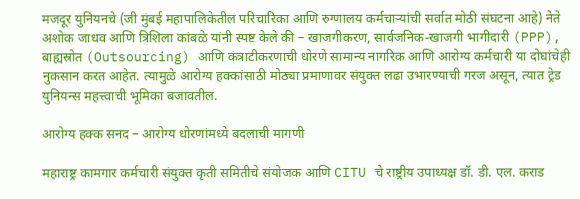मजदूर युनियनचे (जी मुंबई महापालिकेतील परिचारिका आणि रुग्णालय कर्मचाऱ्यांची सर्वात मोठी संघटना आहे) नेते अशोक जाधव आणि त्रिशिला कांबळे यांनी स्पष्ट केले की – खाजगीकरण, सार्वजनिक-खाजगी भागीदारी (PPP), बाह्यस्रोत (Outsourcing) आणि कंत्राटीकरणाची धोरणे सामान्य नागरिक आणि आरोग्य कर्मचारी या दोघांचेही नुकसान करत आहेत. त्यामुळे आरोग्य हक्कांसाठी मोठ्या प्रमाणावर संयुक्त लढा उभारण्याची गरज असून, त्यात ट्रेड युनियन्स महत्त्वाची भूमिका बजावतील.

आरोग्य हक्क सनद – आरोग्य धोरणांमध्ये बदलाची मागणी

महाराष्ट्र कामगार कर्मचारी संयुक्त कृती समितीचे संयोजक आणि CITU चे राष्ट्रीय उपाध्यक्ष डॉ. डी. एल. कराड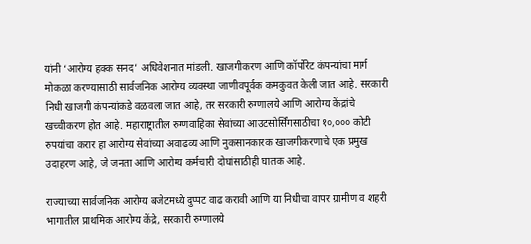यांनी ‘आरोग्य हक्क सनद’ अधिवेशनात मांडली. खाजगीकरण आणि कॉर्पोरेट कंपन्यांचा मार्ग मोकळा करण्यासाठी सार्वजनिक आरोग्य व्यवस्था जाणीवपूर्वक कमकुवत केली जात आहे. सरकारी निधी खाजगी कंपन्यांकडे वळवला जात आहे, तर सरकारी रुग्णालये आणि आरोग्य केंद्रांचे खच्चीकरण होत आहे. महाराष्ट्रातील रुग्णवाहिका सेवांच्या आउटसोर्सिंगसाठीचा १०,००० कोटी रुपयांचा करार हा आरोग्य सेवांच्या अवाढव्य आणि नुकसानकारक खाजगीकरणाचे एक प्रमुख उदाहरण आहे, जे जनता आणि आरोग्य कर्मचारी दोघांसाठीही घातक आहे.

राज्याच्या सार्वजनिक आरोग्य बजेटमध्ये दुप्पट वाढ करावी आणि या निधीचा वापर ग्रामीण व शहरी भागातील प्राथमिक आरोग्य केंद्रे, सरकारी रुग्णालये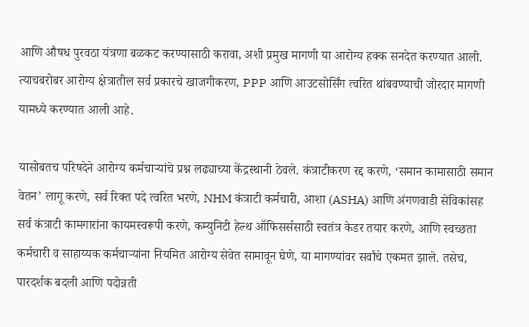आणि औषध पुरवठा यंत्रणा बळकट करण्यासाठी करावा, अशी प्रमुख मागणी या आरोग्य हक्क सनदेत करण्यात आली. त्याचबरोबर आरोग्य क्षेत्रातील सर्व प्रकारचे खाजगीकरण, PPP आणि आउटसोर्सिंग त्वरित थांबवण्याची जोरदार मागणी यामध्ये करण्यात आली आहे.

यासोबतच परिषदेने आरोग्य कर्मचाऱ्यांचे प्रश्न लढ्याच्या केंद्रस्थानी ठेवले. कंत्राटीकरण रद्द करणे, ‘समान कामासाठी समान वेतन’ लागू करणे, सर्व रिक्त पदे त्वरित भरणे, NHM कंत्राटी कर्मचारी, आशा (ASHA) आणि अंगणवाडी सेविकांसह सर्व कंत्राटी कामगारांना कायमस्वरूपी करणे, कम्युनिटी हेल्थ ऑफिसर्ससाठी स्वतंत्र केडर तयार करणे, आणि स्वच्छता कर्मचारी व साहाय्यक कर्मचाऱ्यांना नियमित आरोग्य सेवेत सामावून घेणे, या मागण्यांवर सर्वांचे एकमत झाले. तसेच, पारदर्शक बदली आणि पदोन्नती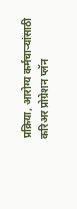प्रक्रिया, आरोग्य कर्मचाऱ्यांसाठी करिअर प्रोग्रेशन प्लॅन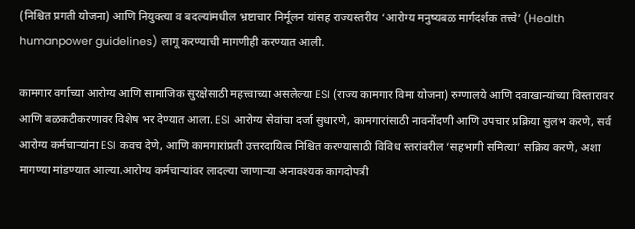(निश्चित प्रगती योजना) आणि नियुक्त्या व बदल्यांमधील भ्रष्टाचार निर्मूलन यांसह राज्यस्तरीय ‘आरोग्य मनुष्यबळ मार्गदर्शक तत्त्वे’ (Health humanpower guidelines) लागू करण्याची मागणीही करण्यात आली.

कामगार वर्गाच्या आरोग्य आणि सामाजिक सुरक्षेसाठी महत्त्वाच्या असलेल्या ESI (राज्य कामगार विमा योजना) रुग्णालये आणि दवाखान्यांच्या विस्तारावर आणि बळकटीकरणावर विशेष भर देण्यात आला. ESI आरोग्य सेवांचा दर्जा सुधारणे, कामगारांसाठी नावनोंदणी आणि उपचार प्रक्रिया सुलभ करणे, सर्व आरोग्य कर्मचाऱ्यांना ESI कवच देणे, आणि कामगारांप्रती उत्तरदायित्व निश्चित करण्यासाठी विविध स्तरांवरील ‘सहभागी समित्या’ सक्रिय करणे, अशा मागण्या मांडण्यात आल्या.आरोग्य कर्मचाऱ्यांवर लादल्या जाणाऱ्या अनावश्यक कागदोपत्री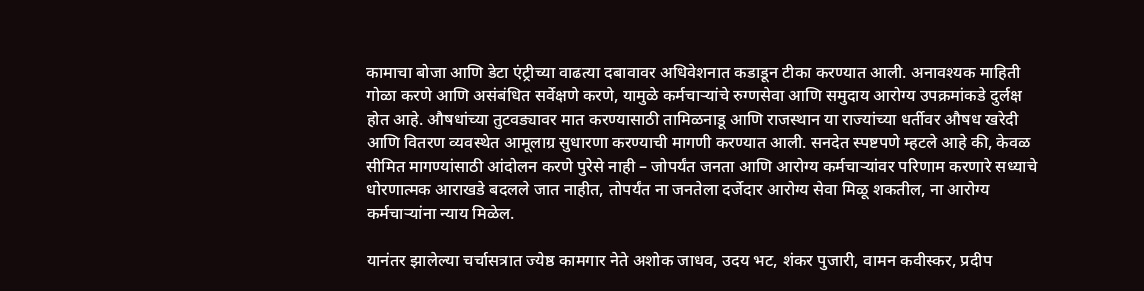कामाचा बोजा आणि डेटा एंट्रीच्या वाढत्या दबावावर अधिवेशनात कडाडून टीका करण्यात आली. अनावश्यक माहिती गोळा करणे आणि असंबंधित सर्वेक्षणे करणे, यामुळे कर्मचाऱ्यांचे रुग्णसेवा आणि समुदाय आरोग्य उपक्रमांकडे दुर्लक्ष होत आहे. औषधांच्या तुटवड्यावर मात करण्यासाठी तामिळनाडू आणि राजस्थान या राज्यांच्या धर्तीवर औषध खरेदी आणि वितरण व्यवस्थेत आमूलाग्र सुधारणा करण्याची मागणी करण्यात आली. सनदेत स्पष्टपणे म्हटले आहे की, केवळ सीमित मागण्यांसाठी आंदोलन करणे पुरेसे नाही – जोपर्यंत जनता आणि आरोग्य कर्मचाऱ्यांवर परिणाम करणारे सध्याचे धोरणात्मक आराखडे बदलले जात नाहीत, तोपर्यंत ना जनतेला दर्जेदार आरोग्य सेवा मिळू शकतील, ना आरोग्य कर्मचाऱ्यांना न्याय मिळेल.

यानंतर झालेल्या चर्चासत्रात ज्येष्ठ कामगार नेते अशोक जाधव, उदय भट, शंकर पुजारी, वामन कवीस्कर, प्रदीप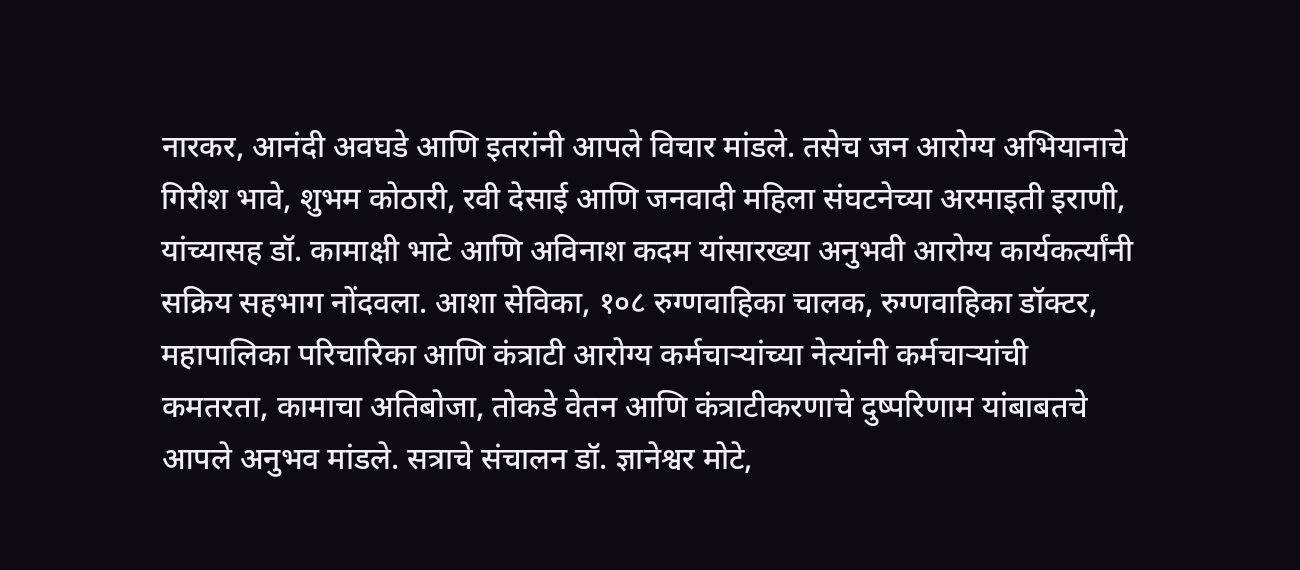नारकर, आनंदी अवघडे आणि इतरांनी आपले विचार मांडले. तसेच जन आरोग्य अभियानाचे गिरीश भावे, शुभम कोठारी, रवी देसाई आणि जनवादी महिला संघटनेच्या अरमाइती इराणी, यांच्यासह डॉ. कामाक्षी भाटे आणि अविनाश कदम यांसारख्या अनुभवी आरोग्य कार्यकर्त्यांनी सक्रिय सहभाग नोंदवला. आशा सेविका, १०८ रुग्णवाहिका चालक, रुग्णवाहिका डॉक्टर, महापालिका परिचारिका आणि कंत्राटी आरोग्य कर्मचाऱ्यांच्या नेत्यांनी कर्मचाऱ्यांची कमतरता, कामाचा अतिबोजा, तोकडे वेतन आणि कंत्राटीकरणाचे दुष्परिणाम यांबाबतचे आपले अनुभव मांडले. सत्राचे संचालन डॉ. ज्ञानेश्वर मोटे,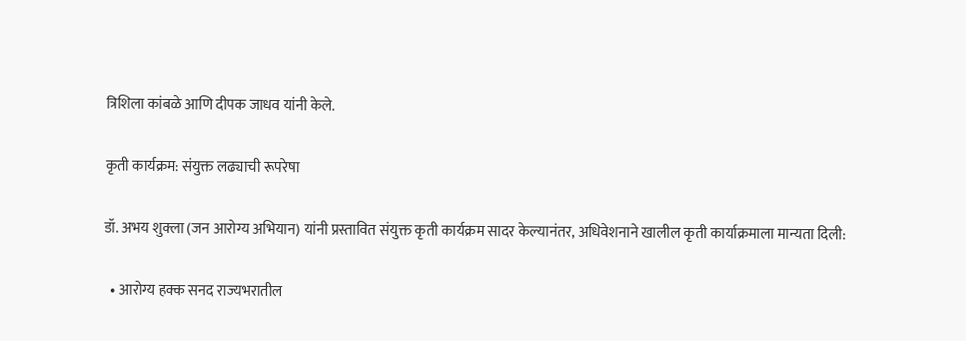त्रिशिला कांबळे आणि दीपक जाधव यांनी केले.

कृती कार्यक्रम: संयुक्त लढ्याची रूपरेषा

डॉ. अभय शुक्ला (जन आरोग्य अभियान) यांनी प्रस्तावित संयुक्त कृती कार्यक्रम सादर केल्यानंतर, अधिवेशनाने खालील कृती कार्याक्रमाला मान्यता दिली:

  • आरोग्य हक्क सनद राज्यभरातील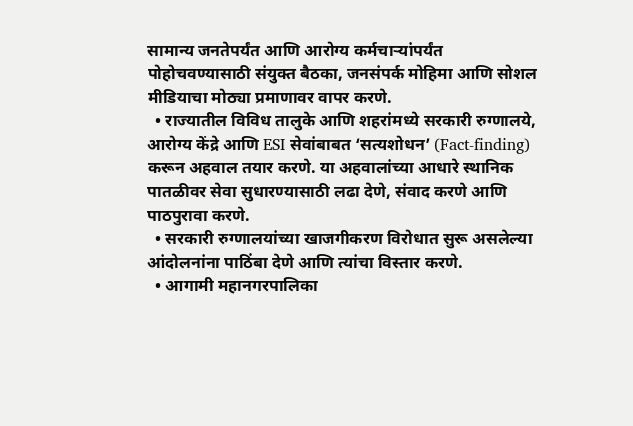सामान्य जनतेपर्यंत आणि आरोग्य कर्मचाऱ्यांपर्यंत पोहोचवण्यासाठी संयुक्त बैठका, जनसंपर्क मोहिमा आणि सोशल मीडियाचा मोठ्या प्रमाणावर वापर करणे.
  • राज्यातील विविध तालुके आणि शहरांमध्ये सरकारी रुग्णालये, आरोग्य केंद्रे आणि ESI सेवांबाबत ‘सत्यशोधन’ (Fact-finding) करून अहवाल तयार करणे. या अहवालांच्या आधारे स्थानिक पातळीवर सेवा सुधारण्यासाठी लढा देणे, संवाद करणे आणि पाठपुरावा करणे.
  • सरकारी रुग्णालयांच्या खाजगीकरण विरोधात सुरू असलेल्या आंदोलनांना पाठिंबा देणे आणि त्यांचा विस्तार करणे.
  • आगामी महानगरपालिका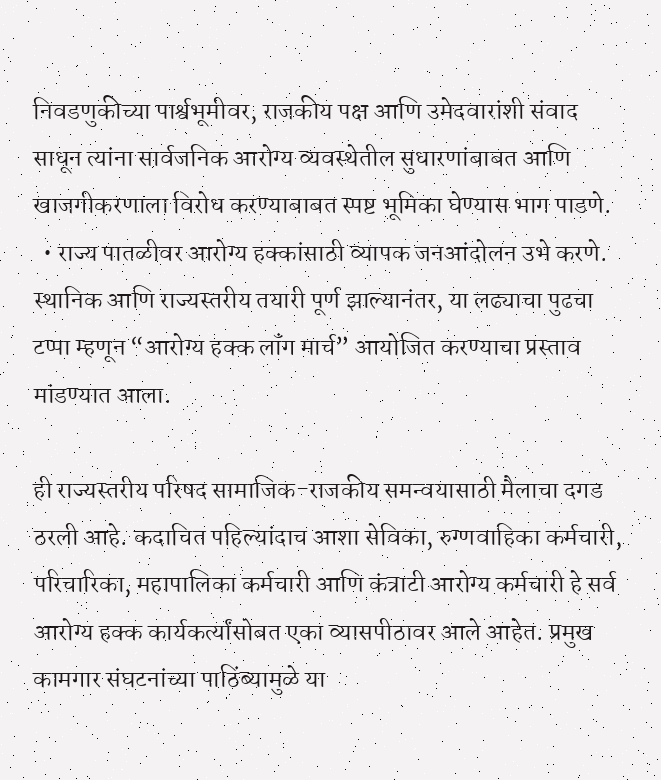निवडणुकीच्या पार्श्वभूमीवर, राजकीय पक्ष आणि उमेदवारांशी संवाद साधून त्यांना सार्वजनिक आरोग्य व्यवस्थेतील सुधारणांबाबत आणि खाजगीकरणाला विरोध करण्याबाबत स्पष्ट भूमिका घेण्यास भाग पाडणे.
  • राज्य पातळीवर आरोग्य हक्कांसाठी व्यापक जनआंदोलन उभे करणे. स्थानिक आणि राज्यस्तरीय तयारी पूर्ण झाल्यानंतर, या लढ्याचा पुढचा टप्पा म्हणून “आरोग्य हक्क लॉंग मार्च” आयोजित करण्याचा प्रस्ताव मांडण्यात आला.

ही राज्यस्तरीय परिषद सामाजिक-राजकीय समन्वयासाठी मैलाचा दगड ठरली आहे. कदाचित पहिल्यांदाच आशा सेविका, रुग्णवाहिका कर्मचारी, परिचारिका, महापालिका कर्मचारी आणि कंत्राटी आरोग्य कर्मचारी हे सर्व आरोग्य हक्क कार्यकर्त्यांसोबत एका व्यासपीठावर आले आहेत. प्रमुख कामगार संघटनांच्या पाठिंब्यामुळे या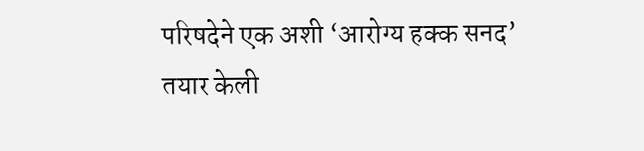परिषदेने एक अशी ‘आरोग्य हक्क सनद’ तयार केली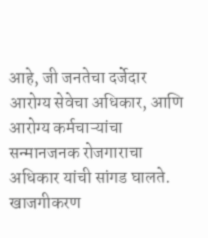आहे, जी जनतेचा दर्जेदार आरोग्य सेवेचा अधिकार, आणि आरोग्य कर्मचाऱ्यांचा सन्मानजनक रोजगाराचा अधिकार यांची सांगड घालते. खाजगीकरण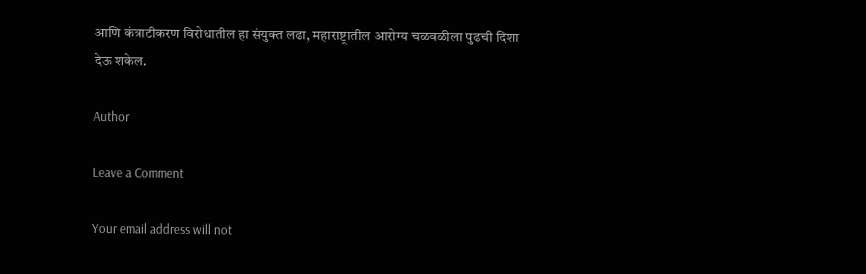आणि कंत्राटीकरण विरोधातील हा संयुक्त लढा, महाराष्ट्रातील आरोग्य चळवळीला पुढची दिशा देऊ शकेल.

Author

Leave a Comment

Your email address will not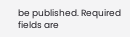be published. Required fields are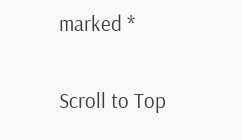marked *

Scroll to Top